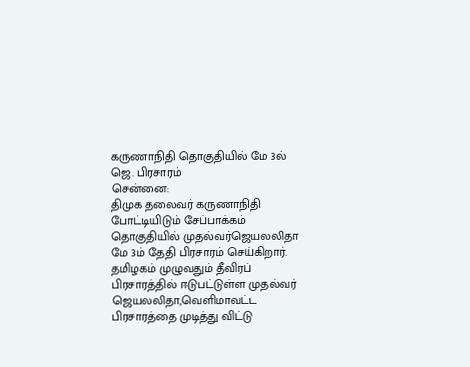கருணாநிதி தொகுதியில் மே 3ல் ஜெ. பிரசாரம்
சென்னை:
திமுக தலைவர் கருணாநிதி போட்டியிடும் சேப்பாக்கம் தொகுதியில் முதல்வர்ஜெயலலிதா மே 3ம் தேதி பிரசாரம் செய்கிறார்.
தமிழகம் முழுவதும் தீவிரப் பிரசாரத்தில் ஈடுபட்டுள்ள முதல்வர் ஜெயலலிதா,வெளிமாவட்ட பிரசாரத்தை முடித்து விட்டு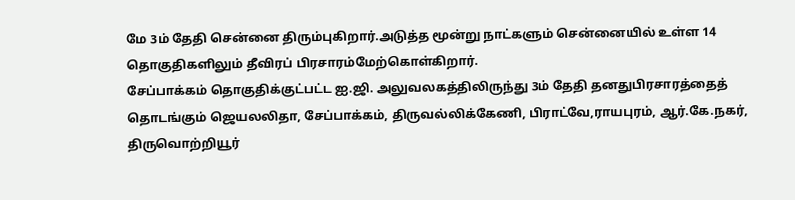மே 3ம் தேதி சென்னை திரும்புகிறார்.அடுத்த மூன்று நாட்களும் சென்னையில் உள்ள 14 தொகுதிகளிலும் தீவிரப் பிரசாரம்மேற்கொள்கிறார்.
சேப்பாக்கம் தொகுதிக்குட்பட்ட ஐ.ஜி. அலுவலகத்திலிருந்து 3ம் தேதி தனதுபிரசாரத்தைத் தொடங்கும் ஜெயலலிதா, சேப்பாக்கம், திருவல்லிக்கேணி, பிராட்வே,ராயபுரம், ஆர்.கே.நகர், திருவொற்றியூர்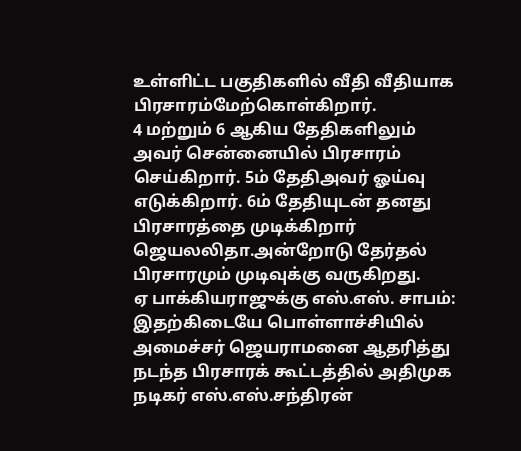உள்ளிட்ட பகுதிகளில் வீதி வீதியாக பிரசாரம்மேற்கொள்கிறார்.
4 மற்றும் 6 ஆகிய தேதிகளிலும் அவர் சென்னையில் பிரசாரம் செய்கிறார். 5ம் தேதிஅவர் ஓய்வு எடுக்கிறார். 6ம் தேதியுடன் தனது பிரசாரத்தை முடிக்கிறார் ஜெயலலிதா.அன்றோடு தேர்தல் பிரசாரமும் முடிவுக்கு வருகிறது.
ஏ பாக்கியராஜுக்கு எஸ்.எஸ். சாபம்:
இதற்கிடையே பொள்ளாச்சியில் அமைச்சர் ஜெயராமனை ஆதரித்து நடந்த பிரசாரக் கூட்டத்தில் அதிமுக நடிகர் எஸ்.எஸ்.சந்திரன்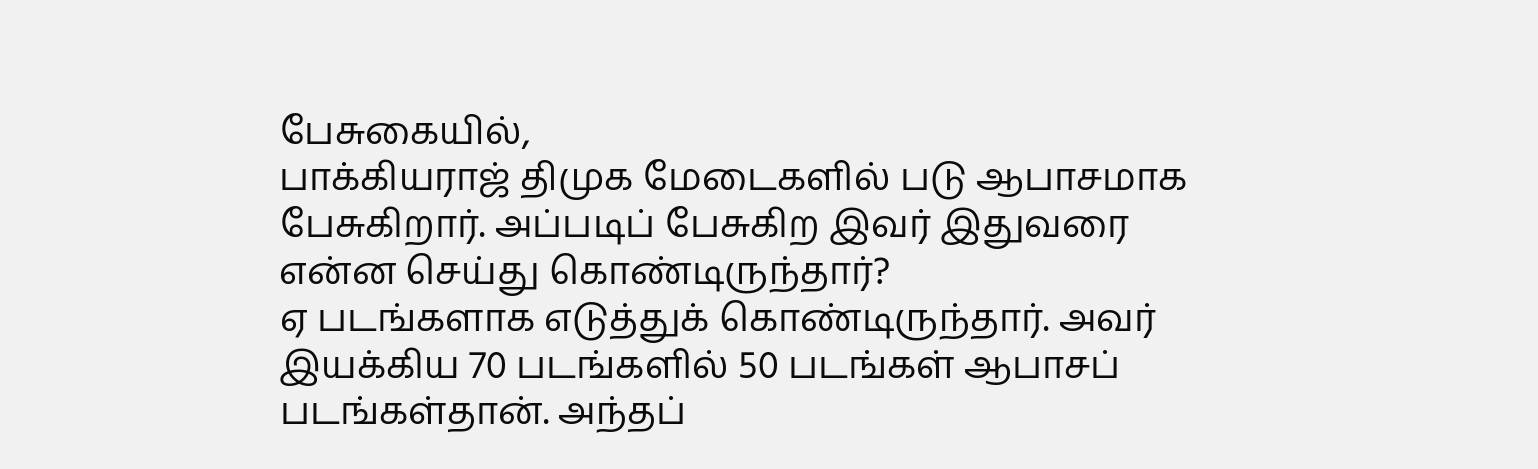பேசுகையில்,
பாக்கியராஜ் திமுக மேடைகளில் படு ஆபாசமாக பேசுகிறார். அப்படிப் பேசுகிற இவர் இதுவரை என்ன செய்து கொண்டிருந்தார்?
ஏ படங்களாக எடுத்துக் கொண்டிருந்தார். அவர் இயக்கிய 70 படங்களில் 50 படங்கள் ஆபாசப் படங்கள்தான். அந்தப்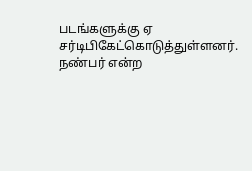படங்களுக்கு ஏ சர்டிபிகேட்கொடுத்துள்ளனர்.
நண்பர் என்ற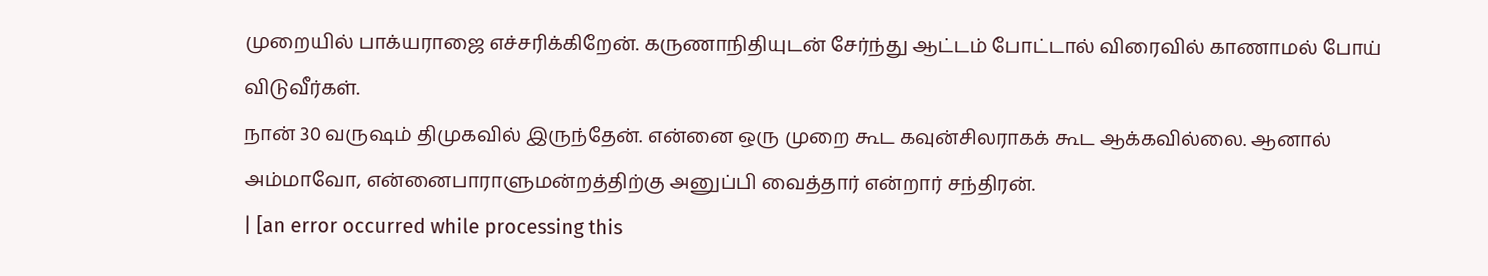முறையில் பாக்யராஜை எச்சரிக்கிறேன். கருணாநிதியுடன் சேர்ந்து ஆட்டம் போட்டால் விரைவில் காணாமல் போய் விடுவீர்கள்.
நான் 30 வருஷம் திமுகவில் இருந்தேன். என்னை ஒரு முறை கூட கவுன்சிலராகக் கூட ஆக்கவில்லை. ஆனால் அம்மாவோ, என்னைபாராளுமன்றத்திற்கு அனுப்பி வைத்தார் என்றார் சந்திரன்.
| [an error occurred while processing this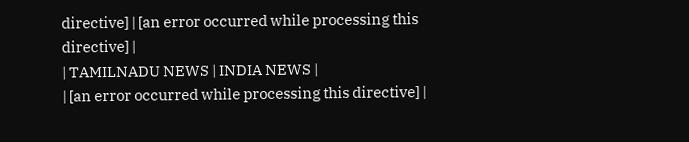directive] | [an error occurred while processing this directive] |
| TAMILNADU NEWS | INDIA NEWS |
| [an error occurred while processing this directive] |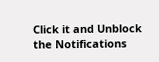Click it and Unblock the Notifications